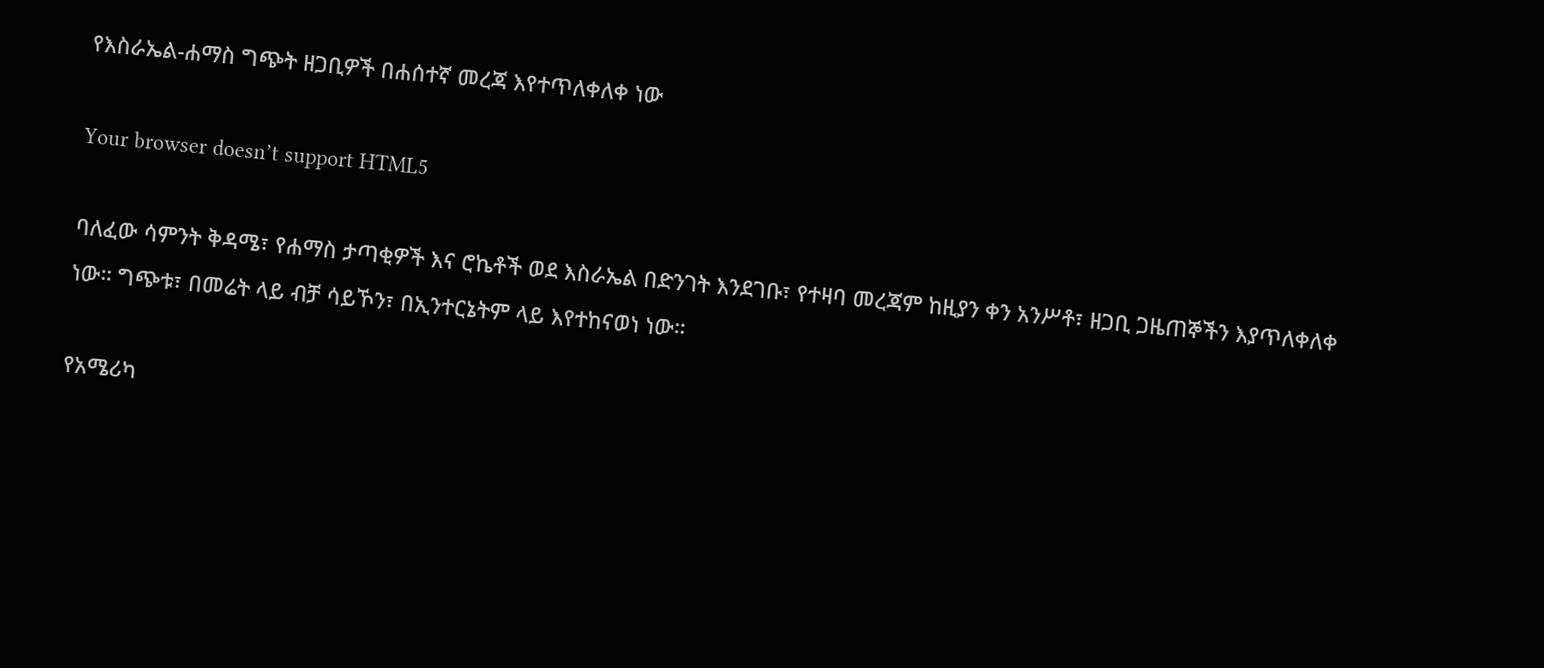የእስራኤል-ሐማስ ግጭት ዘጋቢዎች በሐሰተኛ መረጃ እየተጥለቀለቀ ነው

Your browser doesn’t support HTML5

ባለፈው ሳምንት ቅዳሜ፣ የሐማስ ታጣቂዎች እና ሮኬቶች ወደ እስራኤል በድንገት እንደገቡ፣ የተዛባ መረጃም ከዚያን ቀን አንሥቶ፣ ዘጋቢ ጋዜጠኞችን እያጥለቀለቀ ነው። ግጭቱ፣ በመሬት ላይ ብቻ ሳይኾን፣ በኢንተርኔትም ላይ እየተከናወነ ነው።

የአሜሪካ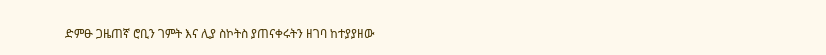ድምፁ ጋዜጠኛ ሮቢን ገምት እና ሊያ ስኮትስ ያጠናቀሩትን ዘገባ ከተያያዘው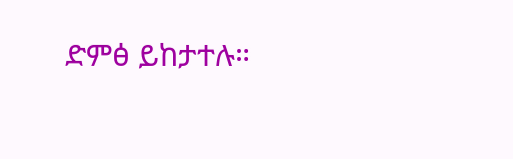ድምፅ ይከታተሉ።